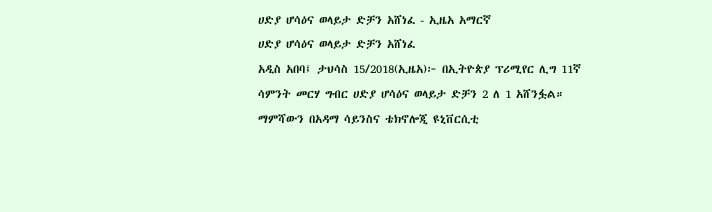ሀድያ ሆሳዕና ወላይታ ድቻን አሸነፈ - ኢዜአ አማርኛ
ሀድያ ሆሳዕና ወላይታ ድቻን አሸነፈ
አዲስ አበባ፤ ታህሳስ 15/2018(ኢዜአ)፦ በኢትዮጵያ ፕሪሚየር ሊግ 11ኛ ሳምንት መርሃ ግብር ሀድያ ሆሳዕና ወላይታ ድቻን 2 ለ 1 አሸንፏል።
ማምሻውን በአዳማ ሳይንስና ቴክኖሎጂ ዩኒቨርሲቲ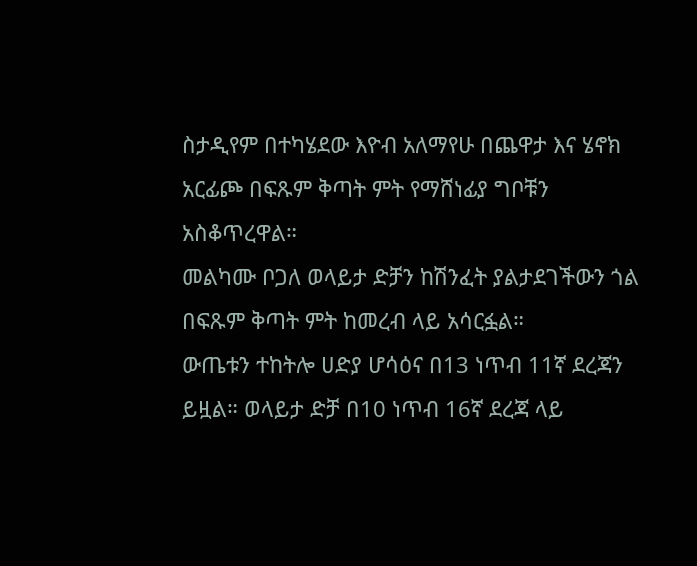ስታዲየም በተካሄደው እዮብ አለማየሁ በጨዋታ እና ሄኖክ አርፊጮ በፍጹም ቅጣት ምት የማሸነፊያ ግቦቹን አስቆጥረዋል።
መልካሙ ቦጋለ ወላይታ ድቻን ከሽንፈት ያልታደገችውን ጎል በፍጹም ቅጣት ምት ከመረብ ላይ አሳርፏል።
ውጤቱን ተከትሎ ሀድያ ሆሳዕና በ13 ነጥብ 11ኛ ደረጃን ይዟል። ወላይታ ድቻ በ10 ነጥብ 16ኛ ደረጃ ላይ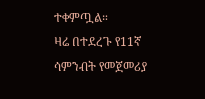ተቀምጧል።
ዛሬ በተደረጉ የ11ኛ ሳምንብት የመጀመሪያ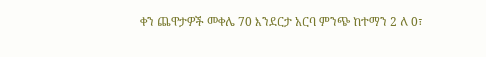ቀን ጨዋታዎች መቀሌ 70 እንደርታ አርባ ምንጭ ከተማን 2 ለ 0፣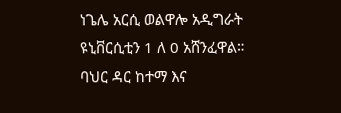ነጌሌ አርሲ ወልዋሎ አዲግራት ዩኒቨርሲቲን 1 ለ 0 አሸንፈዋል።
ባህር ዳር ከተማ እና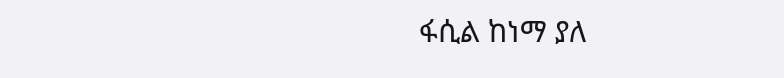ፋሲል ከነማ ያለ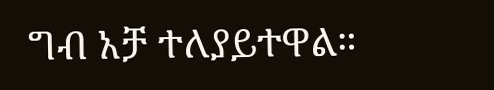ግብ አቻ ተለያይተዋል።